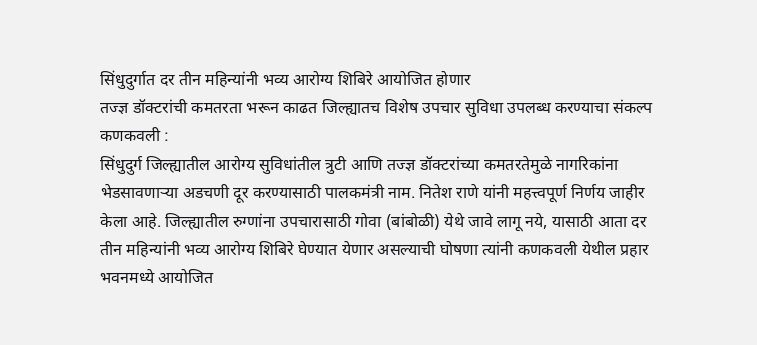सिंधुदुर्गात दर तीन महिन्यांनी भव्य आरोग्य शिबिरे आयोजित होणार
तज्ज्ञ डॉक्टरांची कमतरता भरून काढत जिल्ह्यातच विशेष उपचार सुविधा उपलब्ध करण्याचा संकल्प
कणकवली :
सिंधुदुर्ग जिल्ह्यातील आरोग्य सुविधांतील त्रुटी आणि तज्ज्ञ डॉक्टरांच्या कमतरतेमुळे नागरिकांना भेडसावणाऱ्या अडचणी दूर करण्यासाठी पालकमंत्री नाम. नितेश राणे यांनी महत्त्वपूर्ण निर्णय जाहीर केला आहे. जिल्ह्यातील रुग्णांना उपचारासाठी गोवा (बांबोळी) येथे जावे लागू नये, यासाठी आता दर तीन महिन्यांनी भव्य आरोग्य शिबिरे घेण्यात येणार असल्याची घोषणा त्यांनी कणकवली येथील प्रहार भवनमध्ये आयोजित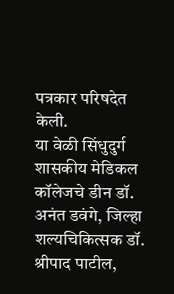पत्रकार परिषदेत केली.
या वेळी सिंधुदुर्ग शासकीय मेडिकल कॉलेजचे डीन डॉ. अनंत डवंगे, जिल्हा शल्यचिकित्सक डॉ. श्रीपाद पाटील,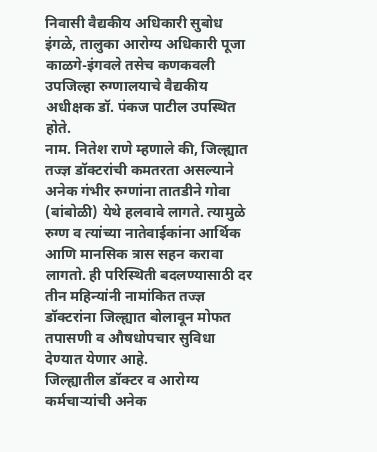निवासी वैद्यकीय अधिकारी सुबोध इंगळे, तालुका आरोग्य अधिकारी पूजा काळगे-इंगवले तसेच कणकवली उपजिल्हा रुग्णालयाचे वैद्यकीय अधीक्षक डॉ. पंकज पाटील उपस्थित होते.
नाम. नितेश राणे म्हणाले की, जिल्ह्यात तज्ज्ञ डॉक्टरांची कमतरता असल्याने अनेक गंभीर रुग्णांना तातडीने गोवा (बांबोळी) येथे हलवावे लागते. त्यामुळे रुग्ण व त्यांच्या नातेवाईकांना आर्थिक आणि मानसिक त्रास सहन करावा लागतो. ही परिस्थिती बदलण्यासाठी दर तीन महिन्यांनी नामांकित तज्ज्ञ डॉक्टरांना जिल्ह्यात बोलावून मोफत तपासणी व औषधोपचार सुविधा देण्यात येणार आहे.
जिल्ह्यातील डॉक्टर व आरोग्य कर्मचाऱ्यांची अनेक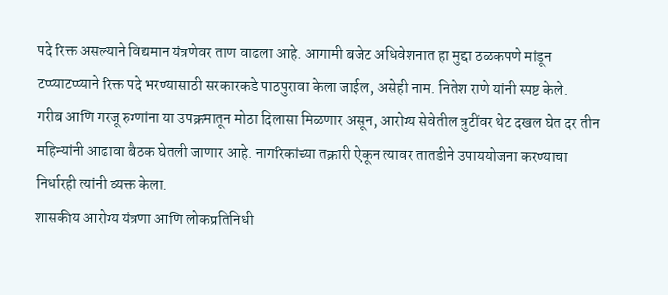पदे रिक्त असल्याने विद्यमान यंत्रणेवर ताण वाढला आहे. आगामी बजेट अधिवेशनात हा मुद्दा ठळकपणे मांडून टप्प्याटप्प्याने रिक्त पदे भरण्यासाठी सरकारकडे पाठपुरावा केला जाईल, असेही नाम. नितेश राणे यांनी स्पष्ट केले.
गरीब आणि गरजू रुग्णांना या उपक्रमातून मोठा दिलासा मिळणार असून, आरोग्य सेवेतील त्रुटींवर थेट दखल घेत दर तीन महिन्यांनी आढावा बैठक घेतली जाणार आहे. नागरिकांच्या तक्रारी ऐकून त्यावर तातडीने उपाययोजना करण्याचा निर्धारही त्यांनी व्यक्त केला.
शासकीय आरोग्य यंत्रणा आणि लोकप्रतिनिधी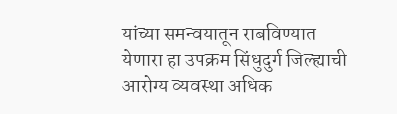यांच्या समन्वयातून राबविण्यात येणारा हा उपक्रम सिंधुदुर्ग जिल्ह्याची आरोग्य व्यवस्था अधिक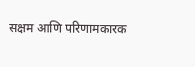सक्षम आणि परिणामकारक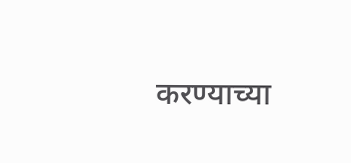करण्याच्या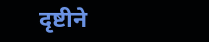दृष्टीने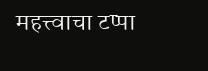महत्त्वाचा टप्पा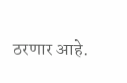ठरणार आहे.